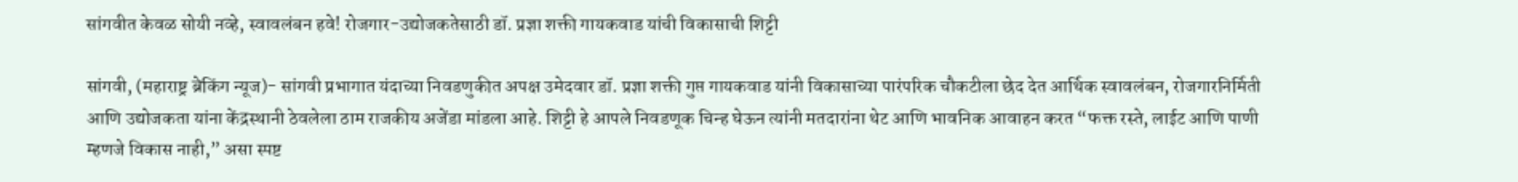सांगवीत केवळ सोयी नव्हे, स्वावलंबन हवे! रोजगार-उद्योजकतेसाठी डॉ. प्रज्ञा शक्ती गायकवाड यांची विकासाची शिट्टी

सांगवी, (महाराष्ट्र ब्रेकिंग न्यूज)- सांगवी प्रभागात यंदाच्या निवडणुकीत अपक्ष उमेदवार डॉ. प्रज्ञा शक्ती गुप्त गायकवाड यांनी विकासाच्या पारंपरिक चौकटीला छेद देत आर्थिक स्वावलंबन, रोजगारनिर्मिती आणि उद्योजकता यांना केंद्रस्थानी ठेवलेला ठाम राजकीय अजेंडा मांडला आहे. शिट्टी हे आपले निवडणूक चिन्ह घेऊन त्यांनी मतदारांना थेट आणि भावनिक आवाहन करत “फक्त रस्ते, लाईट आणि पाणी म्हणजे विकास नाही,” असा स्पष्ट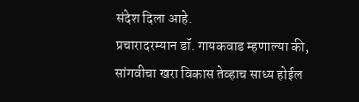संदेश दिला आहे.
प्रचारादरम्यान डॉ. गायकवाड म्हणाल्या की, सांगवीचा खरा विकास तेव्हाच साध्य होईल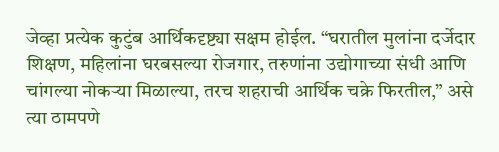जेव्हा प्रत्येक कुटुंब आर्थिकदृष्ट्या सक्षम होईल. “घरातील मुलांना दर्जेदार शिक्षण, महिलांना घरबसल्या रोजगार, तरुणांना उद्योगाच्या संधी आणि चांगल्या नोकऱ्या मिळाल्या, तरच शहराची आर्थिक चक्रे फिरतील,” असे त्या ठामपणे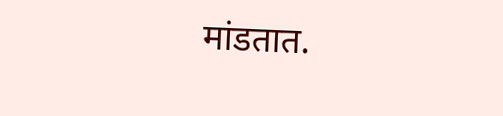मांडतात.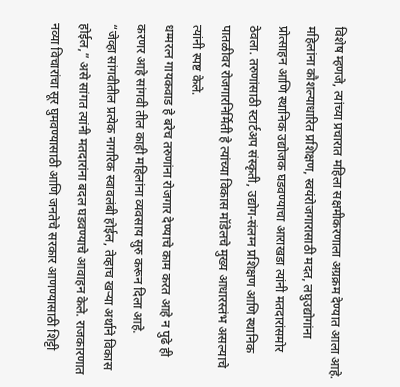विशेष म्हणजे, त्यांच्या प्रचारात महिला सक्षमीकरणाला अग्रक्रम देण्यात आला आहे. महिलांना कौशल्याधारित प्रशिक्षण, स्वयंरोजगारासाठी मदत, लघुउद्योगांना प्रोत्साहन आणि स्थानिक उद्योजक घडवण्याचा आराखडा त्यांनी मतदारांसमोर ठेवला. तरुणांसाठी स्टार्टअप संस्कृती, उद्योग-संलग्न प्रशिक्षण आणि स्थानिक पातळीवर रोजगारनिर्मिती हे त्यांच्या विकास मॉडेलचे मुख्य आधारस्तंभ असल्याचे त्यांनी स्पष्ट केले.
धम्मरत्न गायकवाड हे बरेच तरुणांना रोजगार देण्याचे काम करत आहे न पुढे ही करणर आहे सांगवी तील काही महिलांना व्यवसाय सुरु करून दिला आहे.
“जेव्हा सांगवीतील प्रत्येक नागरिक स्वावलंबी होईल, तेव्हाच खऱ्या अर्थाने विकास होईल,” असे सांगत त्यांनी मतदारांना बदल घडवण्याचे आवाहन केले. राजकारणात नव्या विचारांचा सूर घुमवण्यासाठी आणि जनतेचे सरकार आणण्यासाठी शिट्टी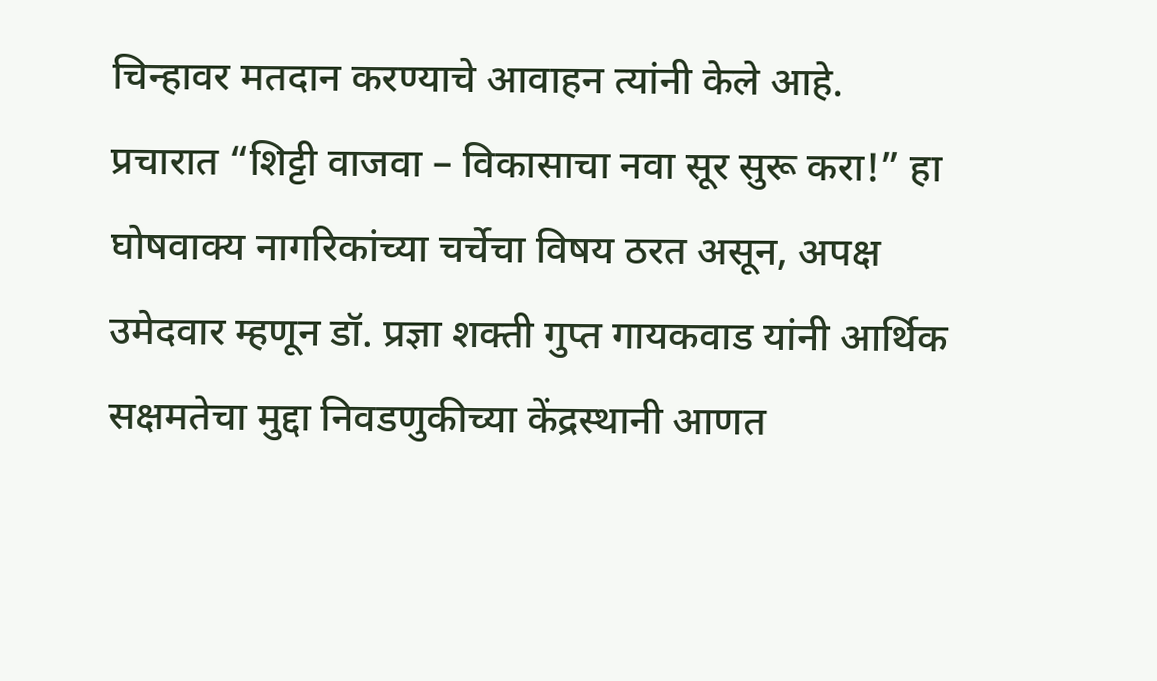चिन्हावर मतदान करण्याचे आवाहन त्यांनी केले आहे.
प्रचारात “शिट्टी वाजवा – विकासाचा नवा सूर सुरू करा!” हा घोषवाक्य नागरिकांच्या चर्चेचा विषय ठरत असून, अपक्ष उमेदवार म्हणून डॉ. प्रज्ञा शक्ती गुप्त गायकवाड यांनी आर्थिक सक्षमतेचा मुद्दा निवडणुकीच्या केंद्रस्थानी आणत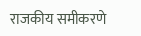राजकीय समीकरणे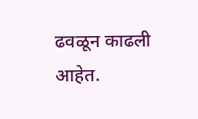ढवळून काढली आहेत.